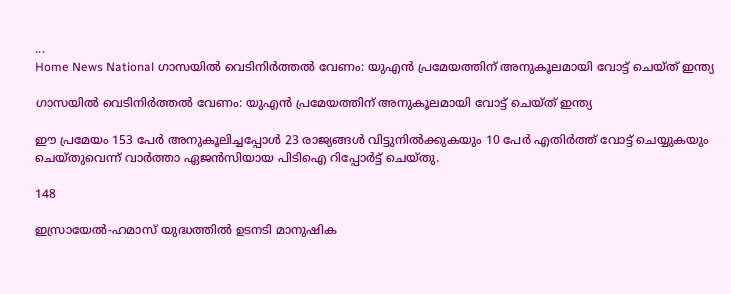...
Home News National ഗാസയില്‍ വെടിനിര്‍ത്തല്‍ വേണം: യുഎന്‍ പ്രമേയത്തിന് അനുകൂലമായി വോട്ട് ചെയ്ത് ഇന്ത്യ

ഗാസയില്‍ വെടിനിര്‍ത്തല്‍ വേണം: യുഎന്‍ പ്രമേയത്തിന് അനുകൂലമായി വോട്ട് ചെയ്ത് ഇന്ത്യ

ഈ പ്രമേയം 153 പേര്‍ അനുകൂലിച്ചപ്പോള്‍ 23 രാജ്യങ്ങള്‍ വിട്ടുനില്‍ക്കുകയും 10 പേര്‍ എതിര്‍ത്ത് വോട്ട് ചെയ്യുകയും ചെയ്തുവെന്ന് വാര്‍ത്താ ഏജന്‍സിയായ പിടിഐ റിപ്പോര്‍ട്ട് ചെയ്തു.

148

ഇസ്രായേല്‍-ഹമാസ് യുദ്ധത്തിൽ ഉടനടി മാനുഷിക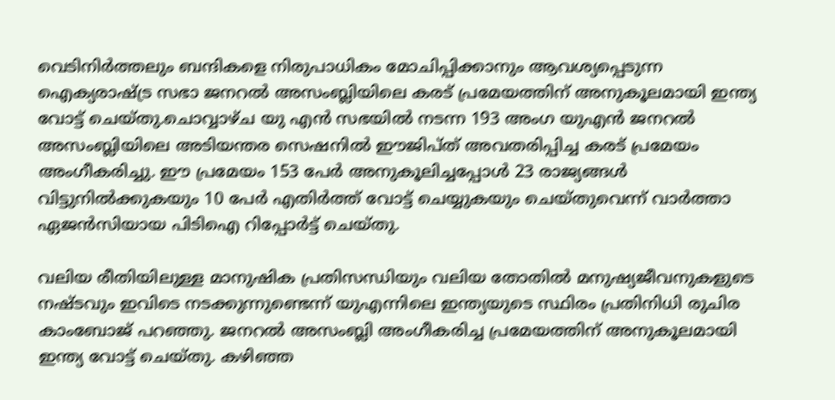വെടിനിര്‍ത്തലും ബന്ദികളെ നിരുപാധികം മോചിപ്പിക്കാനും ആവശ്യപ്പെടുന്ന ഐക്യരാഷ്ട്ര സഭാ ജനറല്‍ അസംബ്ലിയിലെ കരട് പ്രമേയത്തിന് അനുകൂലമായി ഇന്ത്യ വോട്ട് ചെയ്തു.ചൊവ്വാഴ്ച യു എൻ സഭയില്‍ നടന്ന 193 അംഗ യുഎന്‍ ജനറല്‍ അസംബ്ലിയിലെ അടിയന്തര സെഷനില്‍ ഈജിപ്ത് അവതരിപ്പിച്ച കരട് പ്രമേയം അംഗീകരിച്ചു. ഈ പ്രമേയം 153 പേര്‍ അനുകൂലിച്ചപ്പോള്‍ 23 രാജ്യങ്ങള്‍ വിട്ടുനില്‍ക്കുകയും 10 പേര്‍ എതിര്‍ത്ത് വോട്ട് ചെയ്യുകയും ചെയ്തുവെന്ന് വാര്‍ത്താ ഏജന്‍സിയായ പിടിഐ റിപ്പോര്‍ട്ട് ചെയ്തു.

വലിയ രീതിയിലുള്ള മാനുഷിക പ്രതിസന്ധിയും വലിയ തോതില്‍ മനുഷ്യജീവനുകളുടെ നഷ്ടവും ഇവിടെ നടക്കുന്നുണ്ടെന്ന് യുഎന്നിലെ ഇന്ത്യയുടെ സ്ഥിരം പ്രതിനിധി രുചിര കാംബോജ് പറഞ്ഞു. ജനറല്‍ അസംബ്ലി അംഗീകരിച്ച പ്രമേയത്തിന് അനുകൂലമായി ഇന്ത്യ വോട്ട് ചെയ്തു. കഴിഞ്ഞ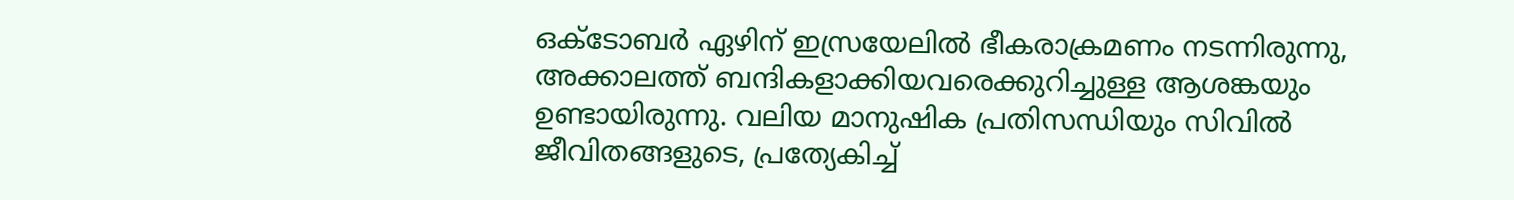ഒക്ടോബര്‍ ഏഴിന് ഇസ്രയേലില്‍ ഭീകരാക്രമണം നടന്നിരുന്നു, അക്കാലത്ത് ബന്ദികളാക്കിയവരെക്കുറിച്ചുള്ള ആശങ്കയും ഉണ്ടായിരുന്നു. വലിയ മാനുഷിക പ്രതിസന്ധിയും സിവില്‍ ജീവിതങ്ങളുടെ, പ്രത്യേകിച്ച്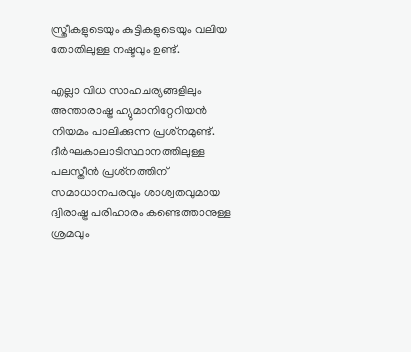സ്ത്രീകളുടെയും കുട്ടികളുടെയും വലിയ തോതിലുള്ള നഷ്ടവും ഉണ്ട്.

എല്ലാ വിധ സാഹചര്യങ്ങളിലും അന്താരാഷ്ട്ര ഹ്യുമാനിറ്റേറിയന്‍ നിയമം പാലിക്കുന്ന പ്രശ്‌നമുണ്ട്. ദീര്‍ഘകാലാടിസ്ഥാനത്തിലുള്ള പലസ്തീന്‍ പ്രശ്‌നത്തിന് സമാധാനപരവും ശാശ്വതവുമായ ദ്വിരാഷ്ട്ര പരിഹാരം കണ്ടെത്താനുള്ള ശ്രമവും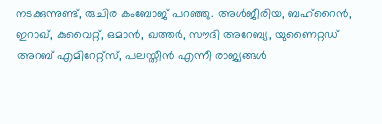നടക്കുന്നുണ്ട്, രുചിര കംബോജ് പറഞ്ഞു. അള്‍ജീരിയ, ബഹ്റൈന്‍, ഇറാഖ്, കുവൈറ്റ്, ഒമാന്‍, ഖത്തര്‍, സൗദി അറേബ്യ, യുണൈറ്റഡ് അറബ് എമിറേറ്റ്സ്, പലസ്തീന്‍ എന്നീ രാജ്യങ്ങള്‍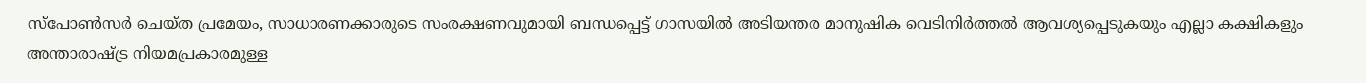സ്പോണ്‍സര്‍ ചെയ്ത പ്രമേയം, സാധാരണക്കാരുടെ സംരക്ഷണവുമായി ബന്ധപ്പെട്ട് ഗാസയില്‍ അടിയന്തര മാനുഷിക വെടിനിര്‍ത്തല്‍ ആവശ്യപ്പെടുകയും എല്ലാ കക്ഷികളും അന്താരാഷ്ട്ര നിയമപ്രകാരമുള്ള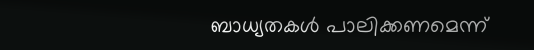ബാധ്യതകള്‍ പാലിക്കണമെന്ന്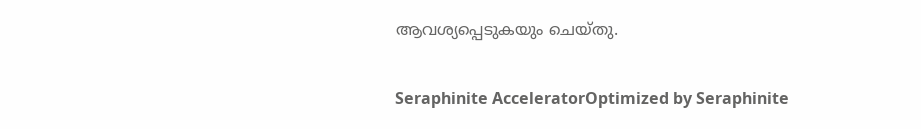ആവശ്യപ്പെടുകയും ചെയ്തു.

Seraphinite AcceleratorOptimized by Seraphinite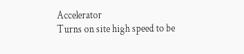Accelerator
Turns on site high speed to be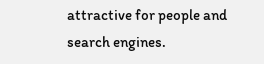attractive for people and search engines.